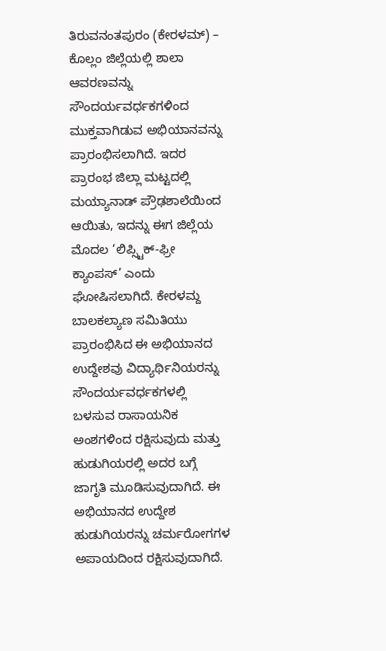ತಿರುವನಂತಪುರಂ (ಕೇರಳಮ್) – ಕೊಲ್ಲಂ ಜಿಲ್ಲೆಯಲ್ಲಿ ಶಾಲಾ ಆವರಣವನ್ನು ಸೌಂದರ್ಯವರ್ಧಕಗಳಿಂದ ಮುಕ್ತವಾಗಿಡುವ ಅಭಿಯಾನವನ್ನು ಪ್ರಾರಂಭಿಸಲಾಗಿದೆ. ಇದರ ಪ್ರಾರಂಭ ಜಿಲ್ಲಾ ಮಟ್ಟದಲ್ಲಿ ಮಯ್ಯಾನಾಡ್ ಪ್ರೌಢಶಾಲೆಯಿಂದ ಆಯಿತು, ಇದನ್ನು ಈಗ ಜಿಲ್ಲೆಯ ಮೊದಲ ‘ಲಿಪ್ಸ್ಟಿಕ್-ಫ್ರೀ ಕ್ಯಾಂಪಸ್’ ಎಂದು ಘೋಷಿಸಲಾಗಿದೆ. ಕೇರಳಮ್ದ ಬಾಲಕಲ್ಯಾಣ ಸಮಿತಿಯು ಪ್ರಾರಂಭಿಸಿದ ಈ ಅಭಿಯಾನದ ಉದ್ದೇಶವು ವಿದ್ಯಾರ್ಥಿನಿಯರನ್ನು ಸೌಂದರ್ಯವರ್ಧಕಗಳಲ್ಲಿ ಬಳಸುವ ರಾಸಾಯನಿಕ ಅಂಶಗಳಿಂದ ರಕ್ಷಿಸುವುದು ಮತ್ತು ಹುಡುಗಿಯರಲ್ಲಿ ಅದರ ಬಗ್ಗೆ ಜಾಗೃತಿ ಮೂಡಿಸುವುದಾಗಿದೆ. ಈ ಅಭಿಯಾನದ ಉದ್ದೇಶ ಹುಡುಗಿಯರನ್ನು ಚರ್ಮರೋಗಗಳ ಅಪಾಯದಿಂದ ರಕ್ಷಿಸುವುದಾಗಿದೆ.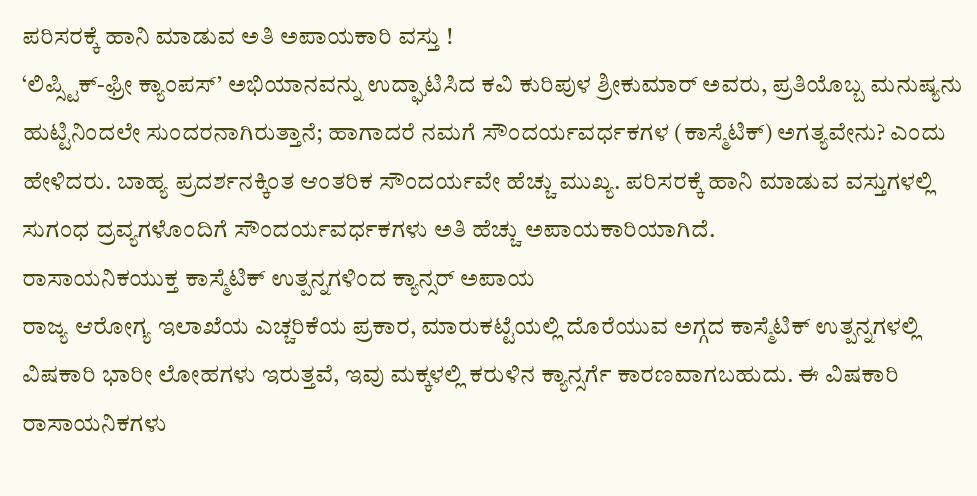ಪರಿಸರಕ್ಕೆ ಹಾನಿ ಮಾಡುವ ಅತಿ ಅಪಾಯಕಾರಿ ವಸ್ತು !
‘ಲಿಪ್ಸ್ಟಿಕ್-ಫ್ರೀ ಕ್ಯಾಂಪಸ್’ ಅಭಿಯಾನವನ್ನು ಉದ್ಘಾಟಿಸಿದ ಕವಿ ಕುರಿಪುಳ ಶ್ರೀಕುಮಾರ್ ಅವರು, ಪ್ರತಿಯೊಬ್ಬ ಮನುಷ್ಯನು ಹುಟ್ಟಿನಿಂದಲೇ ಸುಂದರನಾಗಿರುತ್ತಾನೆ; ಹಾಗಾದರೆ ನಮಗೆ ಸೌಂದರ್ಯವರ್ಧಕಗಳ (ಕಾಸ್ಮೆಟಿಕ್) ಅಗತ್ಯವೇನು? ಎಂದು ಹೇಳಿದರು. ಬಾಹ್ಯ ಪ್ರದರ್ಶನಕ್ಕಿಂತ ಆಂತರಿಕ ಸೌಂದರ್ಯವೇ ಹೆಚ್ಚು ಮುಖ್ಯ. ಪರಿಸರಕ್ಕೆ ಹಾನಿ ಮಾಡುವ ವಸ್ತುಗಳಲ್ಲಿ ಸುಗಂಧ ದ್ರವ್ಯಗಳೊಂದಿಗೆ ಸೌಂದರ್ಯವರ್ಧಕಗಳು ಅತಿ ಹೆಚ್ಚು ಅಪಾಯಕಾರಿಯಾಗಿದೆ.
ರಾಸಾಯನಿಕಯುಕ್ತ ಕಾಸ್ಮೆಟಿಕ್ ಉತ್ಪನ್ನಗಳಿಂದ ಕ್ಯಾನ್ಸರ್ ಅಪಾಯ
ರಾಜ್ಯ ಆರೋಗ್ಯ ಇಲಾಖೆಯ ಎಚ್ಚರಿಕೆಯ ಪ್ರಕಾರ, ಮಾರುಕಟ್ಟೆಯಲ್ಲಿ ದೊರೆಯುವ ಅಗ್ಗದ ಕಾಸ್ಮೆಟಿಕ್ ಉತ್ಪನ್ನಗಳಲ್ಲಿ ವಿಷಕಾರಿ ಭಾರೀ ಲೋಹಗಳು ಇರುತ್ತವೆ, ಇವು ಮಕ್ಕಳಲ್ಲಿ ಕರುಳಿನ ಕ್ಯಾನ್ಸರ್ಗೆ ಕಾರಣವಾಗಬಹುದು. ಈ ವಿಷಕಾರಿ ರಾಸಾಯನಿಕಗಳು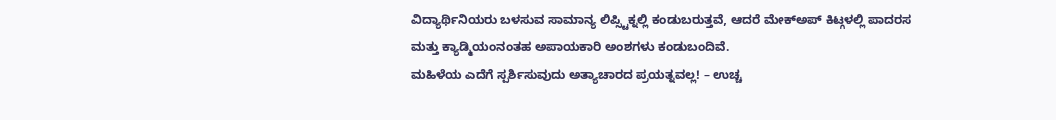ವಿದ್ಯಾರ್ಥಿನಿಯರು ಬಳಸುವ ಸಾಮಾನ್ಯ ಲಿಪ್ಸ್ಟಿಕ್ನಲ್ಲಿ ಕಂಡುಬರುತ್ತವೆ, ಆದರೆ ಮೇಕ್ಅಪ್ ಕಿಟ್ಗಳಲ್ಲಿ ಪಾದರಸ ಮತ್ತು ಕ್ಯಾಡ್ಮಿಯಂನಂತಹ ಅಪಾಯಕಾರಿ ಅಂಶಗಳು ಕಂಡುಬಂದಿವೆ.
ಮಹಿಳೆಯ ಎದೆಗೆ ಸ್ಪರ್ಶಿಸುವುದು ಅತ್ಯಾಚಾರದ ಪ್ರಯತ್ನವಲ್ಲ! – ಉಚ್ಚ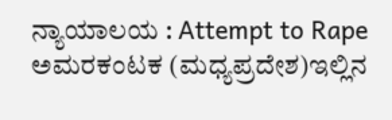ನ್ಯಾಯಾಲಯ : Attempt to Rape
ಅಮರಕಂಟಕ (ಮಧ್ಯಪ್ರದೇಶ)ಇಲ್ಲಿನ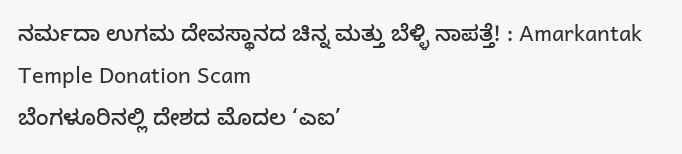ನರ್ಮದಾ ಉಗಮ ದೇವಸ್ಥಾನದ ಚಿನ್ನ ಮತ್ತು ಬೆಳ್ಳಿ ನಾಪತ್ತೆ! : Amarkantak Temple Donation Scam
ಬೆಂಗಳೂರಿನಲ್ಲಿ ದೇಶದ ಮೊದಲ ‘ಎಐ’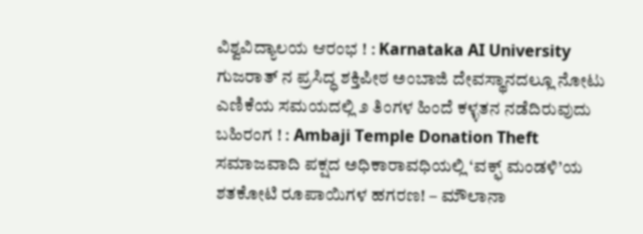ವಿಶ್ವವಿದ್ಯಾಲಯ ಆರಂಭ ! : Karnataka AI University
ಗುಜರಾತ್ ನ ಪ್ರಸಿದ್ಧ ಶಕ್ತಿಪೀಠ ಅಂಬಾಜಿ ದೇವಸ್ಥಾನದಲ್ಲೂ ನೋಟು ಎಣಿಕೆಯ ಸಮಯದಲ್ಲಿ ೨ ತಿಂಗಳ ಹಿಂದೆ ಕಳ್ಳತನ ನಡೆದಿರುವುದು ಬಹಿರಂಗ ! : Ambaji Temple Donation Theft
ಸಮಾಜವಾದಿ ಪಕ್ಷದ ಅಧಿಕಾರಾವಧಿಯಲ್ಲಿ ‘ವಕ್ಫ್ ಮಂಡಳಿ’ಯ ಶತಕೋಟಿ ರೂಪಾಯಿಗಳ ಹಗರಣ! – ಮೌಲಾನಾ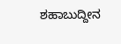ಶಹಾಬುದ್ದೀನ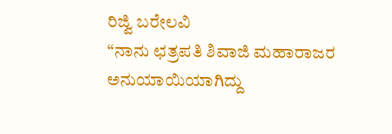ರಿಜ್ವಿ ಬರೇಲವಿ
“ನಾನು ಛತ್ರಪತಿ ಶಿವಾಜಿ ಮಹಾರಾಜರ ಅನುಯಾಯಿಯಾಗಿದ್ದು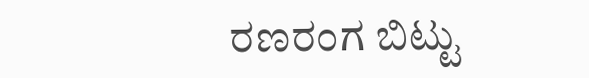ರಣರಂಗ ಬಿಟ್ಟು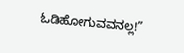ಓಡಿಹೋಗುವವನಲ್ಲ!”